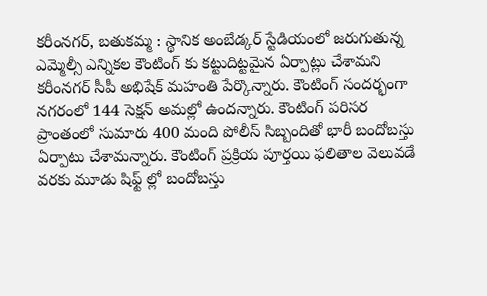కరీంనగర్, బతుకమ్మ : స్థానిక అంబేడ్కర్ స్టేడియంలో జరుగుతున్న ఎమ్మెల్సీ ఎన్నికల కౌంటింగ్ కు కట్టుదిట్టమైన ఏర్పాట్లు చేశామని కరీంనగర్ సీపీ అభిషేక్ మహంతి పేర్కొన్నారు. కౌంటింగ్ సందర్భంగా నగరంలో 144 సెక్షన్ అమల్లో ఉందన్నారు. కౌంటింగ్ పరిసర ప్రాంతంలో సుమారు 400 మంది పోలీస్ సిబ్బందితో భారీ బందోబస్తు ఏర్పాటు చేశామన్నారు. కౌంటింగ్ ప్రక్రియ పూర్తయి ఫలితాల వెలువడే వరకు మూడు షిఫ్ట్ ల్లో బందోబస్తు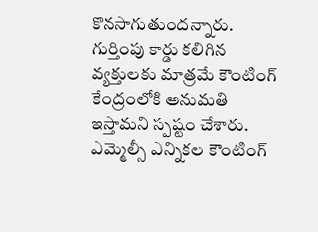కొనసాగుతుందన్నారు. గుర్తింపు కార్డు కలిగిన వ్యక్తులకు మాత్రమే కౌంటింగ్ కేంద్రంలోకి అనుమతి ఇస్తామని స్పష్టం చేశారు.
ఎమ్మెల్సీ ఎన్నికల కౌంటింగ్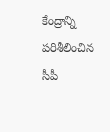కేంద్రాన్ని పరిశీలించిన సీపీ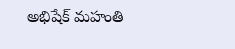అభిషేక్ మహంతి